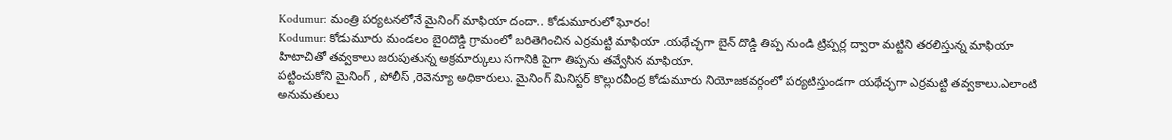Kodumur: మంత్రి పర్యటనలోనే మైనింగ్ మాఫియా దందా.. కోడుమూరులో ఘోరం!
Kodumur: కోడుమూరు మండలం బైoదొడ్డి గ్రామంలో బరితెగించిన ఎర్రమట్టి మాఫియా .యథేచ్ఛగా బైన్ దొడ్డి తిప్ప నుండి ట్రిప్పర్ల ద్వారా మట్టిని తరలిస్తున్న మాఫియా హిటాచితో తవ్వకాలు జరుపుతున్న అక్రమార్కులు సగానికి పైగా తిప్పను తవ్వేసిన మాఫియా.
పట్టించుకోని మైనింగ్ , పోలీస్ ,రెవెన్యూ అధికారులు. మైనింగ్ మినిస్టర్ కొల్లురవీంద్ర కోడుమూరు నియోజకవర్గంలో పర్యటిస్తుండగా యథేచ్ఛగా ఎర్రమట్టి తవ్వకాలు.ఎలాంటి అనుమతులు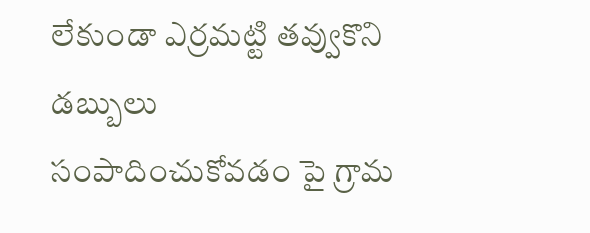లేకుండా ఎర్రమట్టి తవ్వుకొని డబ్బులు సంపాదించుకోవడం పై గ్రామ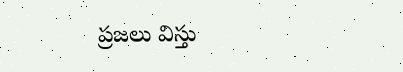ప్రజలు విస్తు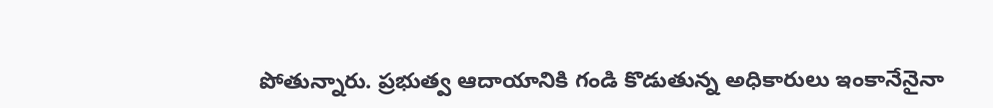పోతున్నారు. ప్రభుత్వ ఆదాయానికి గండి కొడుతున్న అధికారులు ఇంకానేనైనా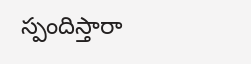స్పందిస్తారా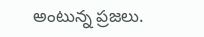అంటున్న ప్రజలు.